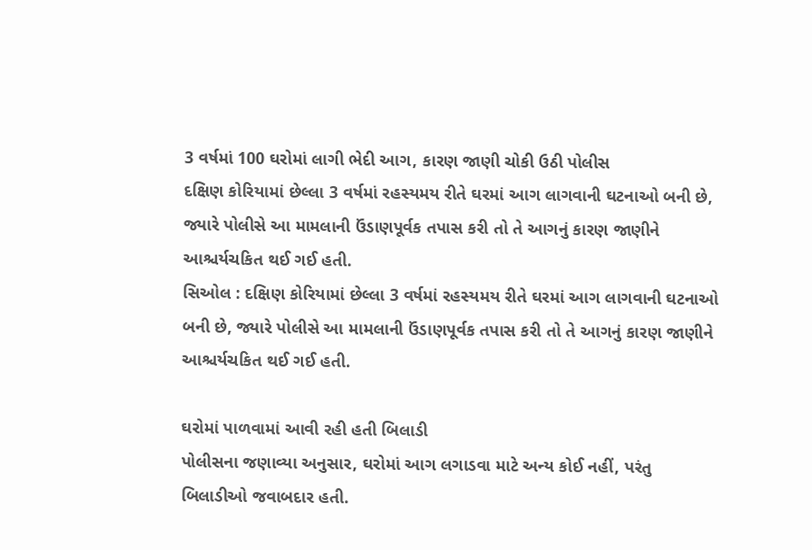3 વર્ષમાં 100 ઘરોમાં લાગી ભેદી આગ, કારણ જાણી ચોકી ઉઠી પોલીસ
દક્ષિણ કોરિયામાં છેલ્લા 3 વર્ષમાં રહસ્યમય રીતે ઘરમાં આગ લાગવાની ઘટનાઓ બની છે, જ્યારે પોલીસે આ મામલાની ઉંડાણપૂર્વક તપાસ કરી તો તે આગનું કારણ જાણીને આશ્ચર્યચકિત થઈ ગઈ હતી.
સિઓલ : દક્ષિણ કોરિયામાં છેલ્લા 3 વર્ષમાં રહસ્યમય રીતે ઘરમાં આગ લાગવાની ઘટનાઓ બની છે, જ્યારે પોલીસે આ મામલાની ઉંડાણપૂર્વક તપાસ કરી તો તે આગનું કારણ જાણીને આશ્ચર્યચકિત થઈ ગઈ હતી.

ઘરોમાં પાળવામાં આવી રહી હતી બિલાડી
પોલીસના જણાવ્યા અનુસાર, ઘરોમાં આગ લગાડવા માટે અન્ય કોઈ નહીં, પરંતુ બિલાડીઓ જવાબદાર હતી.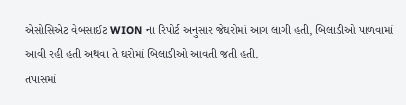એસોસિએટ વેબસાઈટ WION ના રિપોર્ટ અનુસાર જેઘરોમાં આગ લાગી હતી, બિલાડીઓ પાળવામાં આવી રહી હતી અથવા તે ઘરોમાં બિલાડીઓ આવતી જતી હતી.
તપાસમાં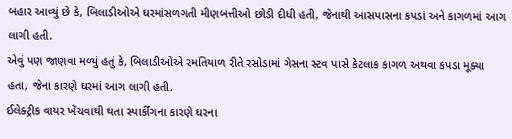બહાર આવ્યું છે કે, બિલાડીઓએ ઘરમાંસળગતી મીણબત્તીઓ છોડી દીધી હતી, જેનાથી આસપાસના કપડાં અને કાગળમાં આગ લાગી હતી.
એવું પણ જાણવા મળ્યું હતું કે, બિલાડીઓએ રમતિયાળ રીતે રસોડામાં ગેસના સ્ટવ પાસે કેટલાક કાગળ અથવા કપડા મૂક્યા હતા, જેના કારણે ઘરમાં આગ લાગી હતી.
ઈલેક્ટ્રીક વાયર ખેંચવાથી થતા સ્પાર્કીંગના કારણે ઘરના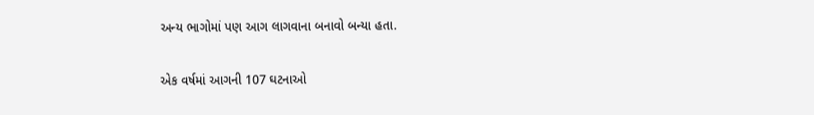અન્ય ભાગોમાં પણ આગ લાગવાના બનાવો બન્યા હતા.

એક વર્ષમાં આગની 107 ઘટનાઓ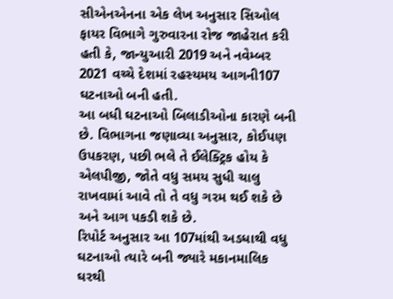સીએનએનના એક લેખ અનુસાર સિઓલ ફાયર વિભાગે ગુરુવારના રોજ જાહેરાત કરી હતી કે, જાન્યુઆરી 2019 અને નવેમ્બર 2021 વચ્ચે દેશમાં રહસ્યમય આગની107 ઘટનાઓ બની હતી.
આ બધી ઘટનાઓ બિલાડીઓના કારણે બની છે. વિભાગના જણાવ્યા અનુસાર, કોઈપણ ઉપકરણ, પછી ભલે તે ઈલેક્ટ્રિક હોય કે એલપીજી, જોતે વધુ સમય સુધી ચાલુ રાખવામાં આવે તો તે વધુ ગરમ થઈ શકે છે અને આગ પકડી શકે છે.
રિપોર્ટ અનુસાર આ 107માંથી અડધાથી વધુ ઘટનાઓ ત્યારે બની જ્યારે મકાનમાલિક ઘરથી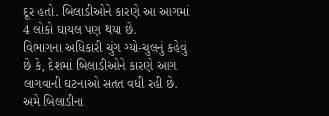દૂર હતો. બિલાડીઓને કારણે આ આગમાં 4 લોકો ઘાયલ પણ થયા છે.
વિભાગના અધિકારી ચુંગ ગ્યો-ચુલનું કહેવું છે કે, દેશમાં બિલાડીઓને કારણે આગ લાગવાની ઘટનાઓ સતત વધી રહી છે. અમે બિલાડીના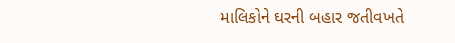માલિકોને ઘરની બહાર જતીવખતે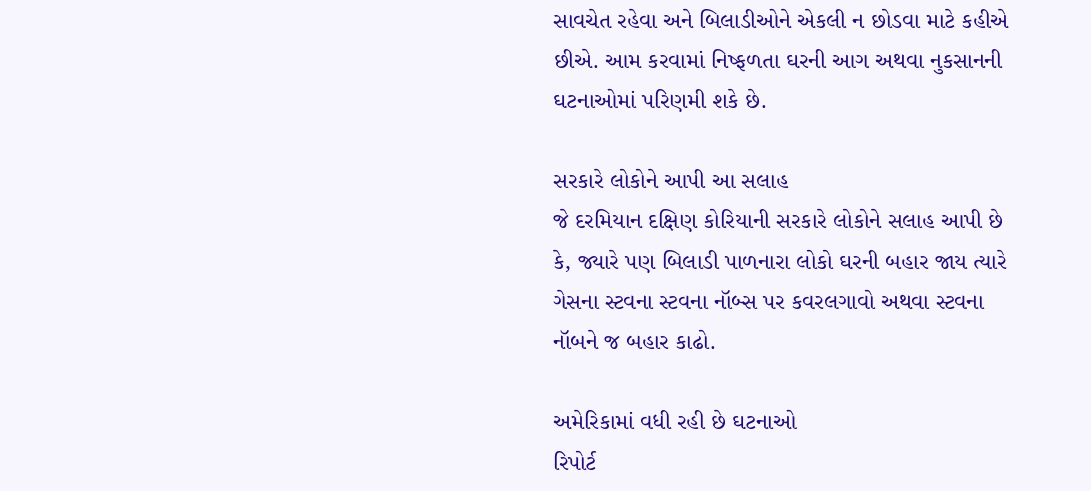સાવચેત રહેવા અને બિલાડીઓને એકલી ન છોડવા માટે કહીએ છીએ. આમ કરવામાં નિષ્ફળતા ઘરની આગ અથવા નુકસાનની ઘટનાઓમાં પરિણમી શકે છે.

સરકારે લોકોને આપી આ સલાહ
જે દરમિયાન દક્ષિણ કોરિયાની સરકારે લોકોને સલાહ આપી છે કે, જ્યારે પણ બિલાડી પાળનારા લોકો ઘરની બહાર જાય ત્યારે ગેસના સ્ટવના સ્ટવના નૉબ્સ પર કવરલગાવો અથવા સ્ટવના નૉબને જ બહાર કાઢો.

અમેરિકામાં વધી રહી છે ઘટનાઓ
રિપોર્ટ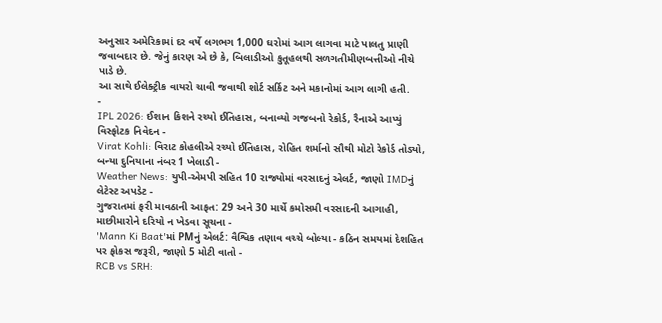અનુસાર અમેરિકામાં દર વર્ષે લગભગ 1,000 ઘરોમાં આગ લાગવા માટે પાલતુ પ્રાણી જવાબદાર છે. જેનું કારણ એ છે કે, બિલાડીઓ કુતૂહલથી સળગતીમીણબત્તીઓ નીચે પાડે છે.
આ સાથે ઈલેક્ટ્રીક વાયરો ચાવી જવાથી શોર્ટ સર્કિટ અને મકાનોમાં આગ લાગી હતી.
-
IPL 2026: ઈશાન કિશને રચ્યો ઈતિહાસ, બનાવ્યો ગજબનો રેકોર્ડ, રૈનાએ આપ્યું વિસ્ફોટક નિવેદન -
Virat Kohli: વિરાટ કોહલીએ રચ્યો ઈતિહાસ, રોહિત શર્માનો સૌથી મોટો રેકોર્ડ તોડ્યો, બન્યા દુનિયાના નંબર 1 ખેલાડી -
Weather News: યુપી-એમપી સહિત 10 રાજ્યોમાં વરસાદનું એલર્ટ, જાણો IMDનું લેટેસ્ટ અપડેટ -
ગુજરાતમાં ફરી માવઠાની આફત: 29 અને 30 માર્ચે કમોસમી વરસાદની આગાહી, માછીમારોને દરિયો ન ખેડવા સૂચના -
'Mann Ki Baat'માં PMનું એલર્ટ: વૈશ્વિક તણાવ વચ્ચે બોલ્યા - કઠિન સમયમાં દેશહિત પર ફોકસ જરૂરી, જાણો 5 મોટી વાતો -
RCB vs SRH: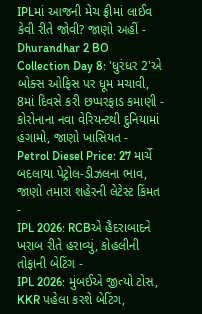IPLમાં આજની મેચ ફ્રીમાં લાઈવ કેવી રીતે જોવી? જાણો અહીં -
Dhurandhar 2 BO Collection Day 8: 'ધુરંધર 2'એ બોક્સ ઓફિસ પર ધૂમ મચાવી, 8માં દિવસે કરી છપ્પરફાડ કમાણી -
કોરોનાના નવા વેરિયન્ટથી દુનિયામાં હંગામો, જાણો ખાસિયત -
Petrol Diesel Price: 27 માર્ચે બદલાયા પેટ્રોલ-ડીઝલના ભાવ, જાણો તમારા શહેરની લેટેસ્ટ કિંમત -
IPL 2026: RCBએ હૈદરાબાદને ખરાબ રીતે હરાવ્યું, કોહલીની તોફાની બેટિંગ -
IPL 2026: મુંબઈએ જીત્યો ટોસ, KKR પહેલા કરશે બેટિંગ,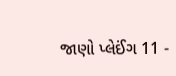જાણો પ્લેઈંગ 11 -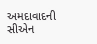અમદાવાદની સીએન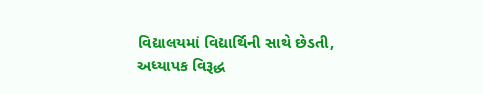વિદ્યાલયમાં વિદ્યાર્થિની સાથે છેડતી, અધ્યાપક વિરૂદ્ધ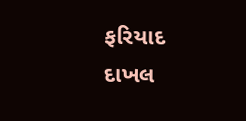ફરિયાદ દાખલ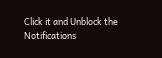Click it and Unblock the Notifications